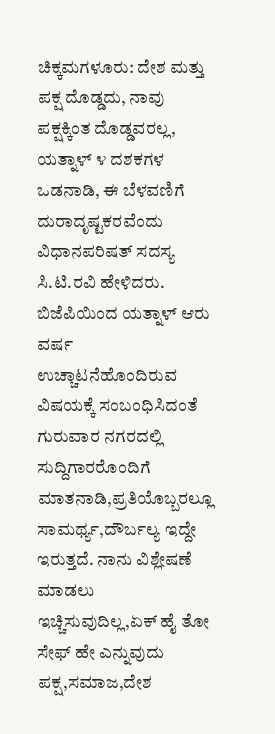ಚಿಕ್ಕಮಗಳೂರು: ದೇಶ ಮತ್ತು ಪಕ್ಷ ದೊಡ್ಡದು, ನಾವು ಪಕ್ಷಕ್ಕಿಂತ ದೊಡ್ಡವರಲ್ಲ, ಯತ್ನಾಳ್ ೪ ದಶಕಗಳ ಒಡನಾಡಿ, ಈ ಬೆಳವಣಿಗೆ ದುರಾದೃಷ್ಟಕರವೆಂದು ವಿಧಾನಪರಿಷತ್ ಸದಸ್ಯ ಸಿ.ಟಿ.ರವಿ ಹೇಳಿದರು.
ಬಿಜೆಪಿಯಿಂದ ಯತ್ನಾಳ್ ಆರು ವರ್ಷ ಉಚ್ಚಾಟನೆಹೊಂದಿರುವ ವಿಷಯಕ್ಕೆ ಸಂಬಂಧಿಸಿದಂತೆ ಗುರುವಾರ ನಗರದಲ್ಲಿ ಸುದ್ದಿಗಾರರೊಂದಿಗೆ ಮಾತನಾಡಿ,ಪ್ರತಿಯೊಬ್ಬರಲ್ಲೂ ಸಾಮರ್ಥ್ಯ,ದೌರ್ಬಲ್ಯ ಇದ್ದೇ ಇರುತ್ತದೆ. ನಾನು ವಿಶ್ಲೇಷಣೆ ಮಾಡಲು ಇಚ್ಚಿಸುವುದಿಲ್ಲ,ಏಕ್ ಹೈ ತೋ ಸೇಫ್ ಹೇ ಎನ್ನುವುದು ಪಕ್ಷ,ಸಮಾಜ,ದೇಶ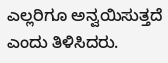ಎಲ್ಲರಿಗೂ ಅನ್ವಯಿಸುತ್ತದೆ ಎಂದು ತಿಳಿಸಿದರು.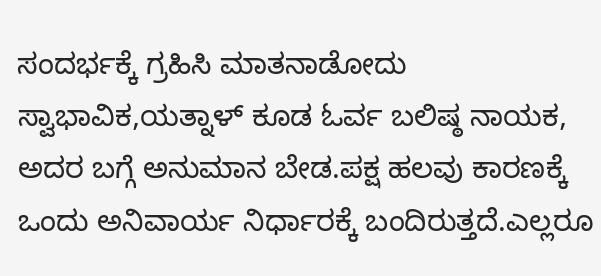ಸಂದರ್ಭಕ್ಕೆ ಗ್ರಹಿಸಿ ಮಾತನಾಡೋದು ಸ್ವಾಭಾವಿಕ,ಯತ್ನಾಳ್ ಕೂಡ ಓರ್ವ ಬಲಿಷ್ಠ ನಾಯಕ, ಅದರ ಬಗ್ಗೆ ಅನುಮಾನ ಬೇಡ.ಪಕ್ಷ ಹಲವು ಕಾರಣಕ್ಕೆ ಒಂದು ಅನಿವಾರ್ಯ ನಿರ್ಧಾರಕ್ಕೆ ಬಂದಿರುತ್ತದೆ.ಎಲ್ಲರೂ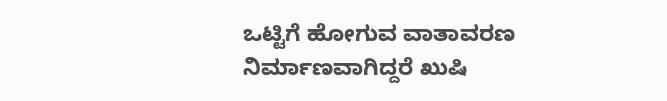ಒಟ್ಟಿಗೆ ಹೋಗುವ ವಾತಾವರಣ ನಿರ್ಮಾಣವಾಗಿದ್ದರೆ ಖುಷಿ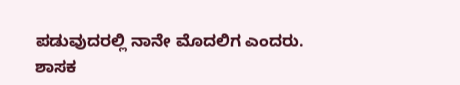ಪಡುವುದರಲ್ಲಿ ನಾನೇ ಮೊದಲಿಗ ಎಂದರು.
ಶಾಸಕ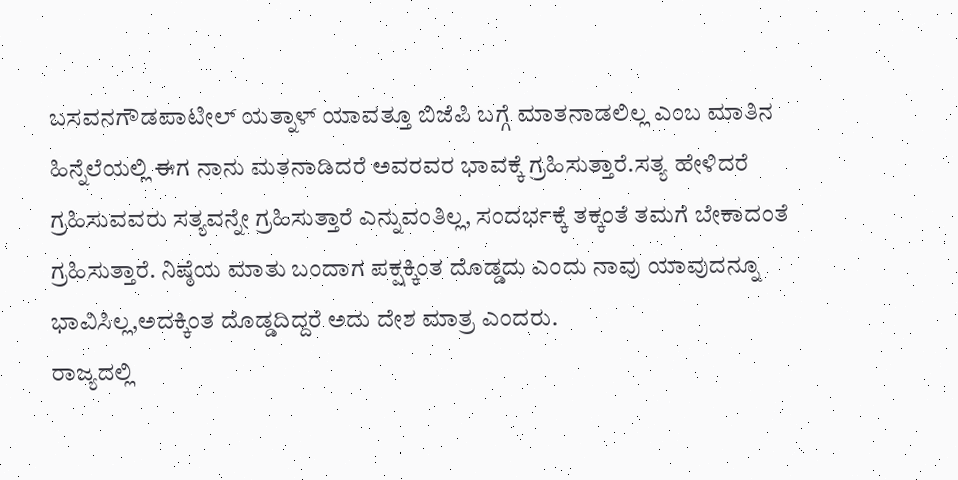ಬಸವನಗೌಡಪಾಟೀಲ್ ಯತ್ನಾಳ್ ಯಾವತ್ತೂ ಬಿಜೆಪಿ ಬಗ್ಗೆ ಮಾತನಾಡಲಿಲ್ಲ ಎಂಬ ಮಾತಿನ ಹಿನ್ನೆಲೆಯಲ್ಲಿ ಈಗ ನಾನು ಮತನಾಡಿದರೆ ಅವರವರ ಭಾವಕ್ಕೆ ಗ್ರಹಿಸುತ್ತಾರೆ.ಸತ್ಯ ಹೇಳಿದರೆ ಗ್ರಹಿಸುವವರು ಸತ್ಯವನ್ನೇ ಗ್ರಹಿಸುತ್ತಾರೆ ಎನ್ನುವಂತಿಲ್ಲ, ಸಂದರ್ಭಕ್ಕೆ ತಕ್ಕಂತೆ ತಮಗೆ ಬೇಕಾದಂತೆ ಗ್ರಹಿಸುತ್ತಾರೆ. ನಿಷ್ಠೆಯ ಮಾತು ಬಂದಾಗ ಪಕ್ಷಕ್ಕಿಂತ ದೊಡ್ಡದು ಎಂದು ನಾವು ಯಾವುದನ್ನೂ ಭಾವಿಸಿಲ್ಲ,ಅದಕ್ಕಿಂತ ದೊಡ್ಡದಿದ್ದರೆ ಅದು ದೇಶ ಮಾತ್ರ ಎಂದರು.
ರಾಜ್ಯದಲ್ಲಿ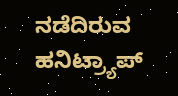ನಡೆದಿರುವ ಹನಿಟ್ರ್ಯಾಪ್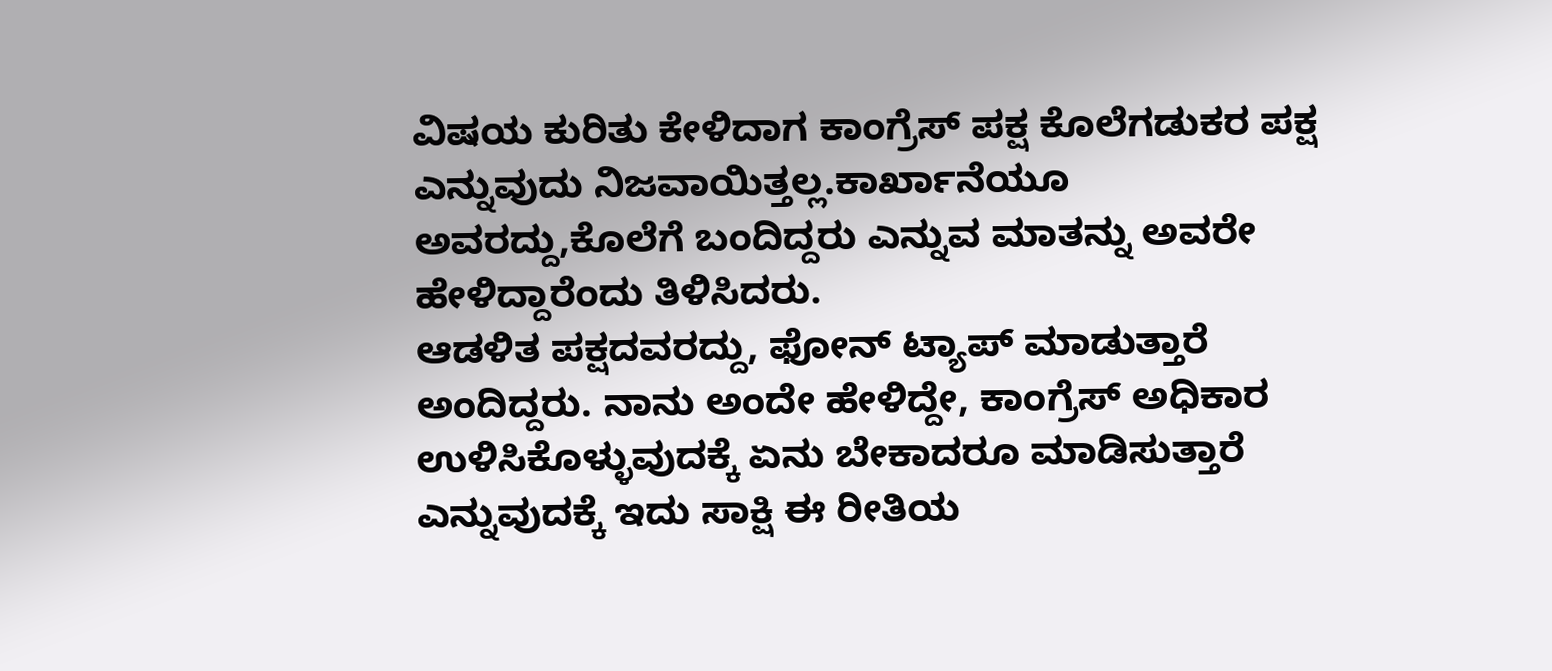ವಿಷಯ ಕುರಿತು ಕೇಳಿದಾಗ ಕಾಂಗ್ರೆಸ್ ಪಕ್ಷ ಕೊಲೆಗಡುಕರ ಪಕ್ಷ ಎನ್ನುವುದು ನಿಜವಾಯಿತ್ತಲ್ಲ.ಕಾರ್ಖಾನೆಯೂ ಅವರದ್ದು,ಕೊಲೆಗೆ ಬಂದಿದ್ದರು ಎನ್ನುವ ಮಾತನ್ನು ಅವರೇ ಹೇಳಿದ್ದಾರೆಂದು ತಿಳಿಸಿದರು.
ಆಡಳಿತ ಪಕ್ಷದವರದ್ದು, ಫೋನ್ ಟ್ಯಾಪ್ ಮಾಡುತ್ತಾರೆ ಅಂದಿದ್ದರು. ನಾನು ಅಂದೇ ಹೇಳಿದ್ದೇ, ಕಾಂಗ್ರೆಸ್ ಅಧಿಕಾರ ಉಳಿಸಿಕೊಳ್ಳುವುದಕ್ಕೆ ಏನು ಬೇಕಾದರೂ ಮಾಡಿಸುತ್ತಾರೆ ಎನ್ನುವುದಕ್ಕೆ ಇದು ಸಾಕ್ಷಿ ಈ ರೀತಿಯ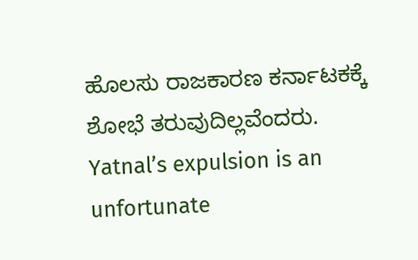ಹೊಲಸು ರಾಜಕಾರಣ ಕರ್ನಾಟಕಕ್ಕೆ ಶೋಭೆ ತರುವುದಿಲ್ಲವೆಂದರು.
Yatnal’s expulsion is an unfortunate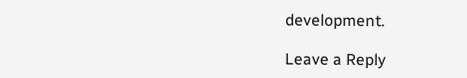development.

Leave a Reply